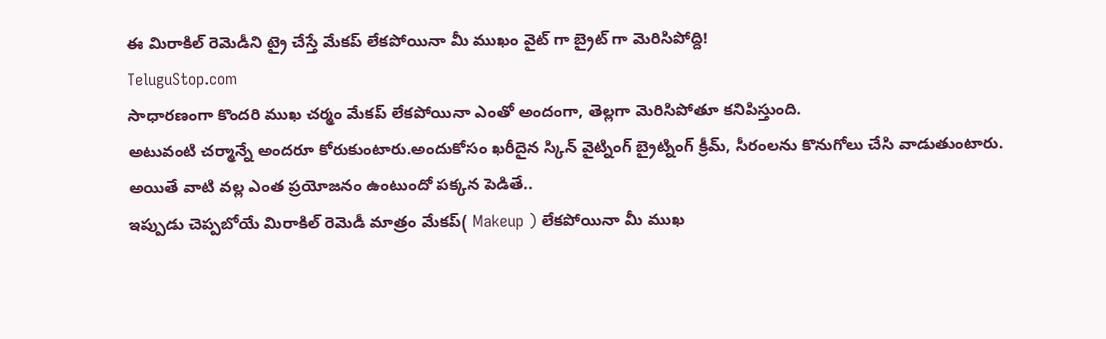ఈ మిరాకిల్ రెమెడీని ట్రై చేస్తే మేకప్ లేకపోయినా మీ ముఖం వైట్ గా బ్రైట్ గా మెరిసిపోద్ది!
TeluguStop.com
సాధారణంగా కొందరి ముఖ చర్మం మేకప్ లేకపోయినా ఎంతో అందంగా, తెల్లగా మెరిసిపోతూ కనిపిస్తుంది.
అటువంటి చర్మాన్నే అందరూ కోరుకుంటారు.అందుకోసం ఖరీదైన స్కిన్ వైట్నింగ్ బ్రైట్నింగ్ క్రీమ్, సీరంలను కొనుగోలు చేసి వాడుతుంటారు.
అయితే వాటి వల్ల ఎంత ప్రయోజనం ఉంటుందో పక్కన పెడితే..
ఇప్పుడు చెప్పబోయే మిరాకిల్ రెమెడీ మాత్రం మేకప్( Makeup ) లేకపోయినా మీ ముఖ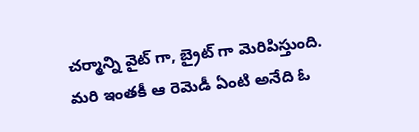చర్మాన్ని వైట్ గా, బ్రైట్ గా మెరిపిస్తుంది.
మరి ఇంతకీ ఆ రెమెడీ ఏంటి అనేది ఓ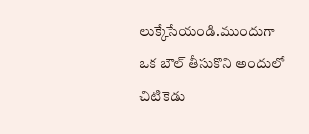లుక్కేసేయండి.ముందుగా ఒక బౌల్ తీసుకొని అందులో చిటికెడు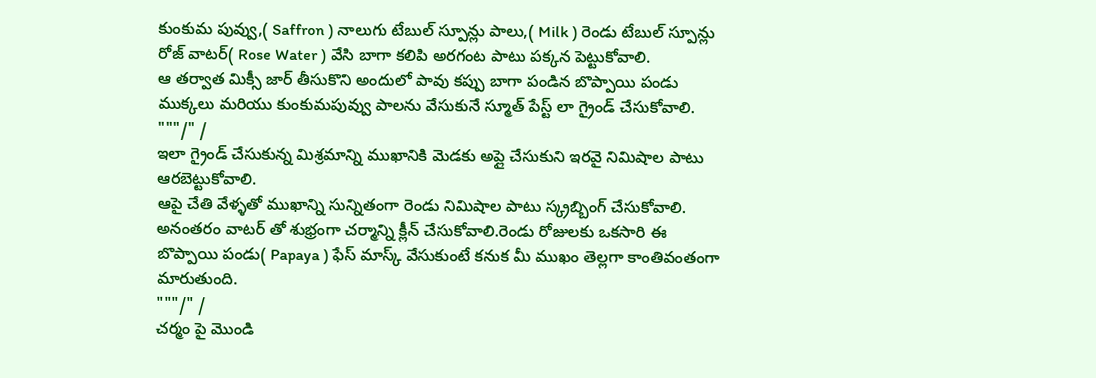కుంకుమ పువ్వు,( Saffron ) నాలుగు టేబుల్ స్పూన్లు పాలు,( Milk ) రెండు టేబుల్ స్పూన్లు రోజ్ వాటర్( Rose Water ) వేసి బాగా కలిపి అరగంట పాటు పక్కన పెట్టుకోవాలి.
ఆ తర్వాత మిక్సీ జార్ తీసుకొని అందులో పావు కప్పు బాగా పండిన బొప్పాయి పండు ముక్కలు మరియు కుంకుమపువ్వు పాలను వేసుకునే స్మూత్ పేస్ట్ లా గ్రైండ్ చేసుకోవాలి.
"""/" /
ఇలా గ్రైండ్ చేసుకున్న మిశ్రమాన్ని ముఖానికి మెడకు అప్లై చేసుకుని ఇరవై నిమిషాల పాటు ఆరబెట్టుకోవాలి.
ఆపై చేతి వేళ్ళతో ముఖాన్ని సున్నితంగా రెండు నిమిషాల పాటు స్క్రబ్బింగ్ చేసుకోవాలి.
అనంతరం వాటర్ తో శుభ్రంగా చర్మాన్ని క్లీన్ చేసుకోవాలి.రెండు రోజులకు ఒకసారి ఈ బొప్పాయి పండు( Papaya ) ఫేస్ మాస్క్ వేసుకుంటే కనుక మీ ముఖం తెల్లగా కాంతివంతంగా మారుతుంది.
"""/" /
చర్మం పై మొండి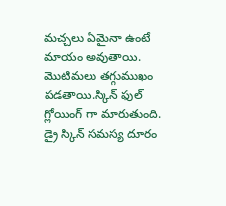మచ్చలు ఏమైనా ఉంటే మాయం అవుతాయి.
మొటిమలు తగ్గుముఖం పడతాయి.స్కిన్ ఫుల్ గ్లోయింగ్ గా మారుతుంది.
డ్రై స్కిన్ సమస్య దూరం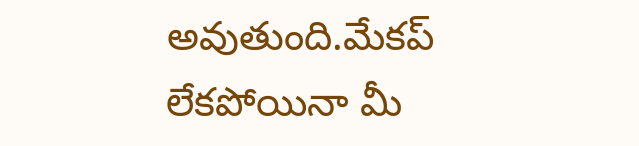అవుతుంది.మేకప్ లేకపోయినా మీ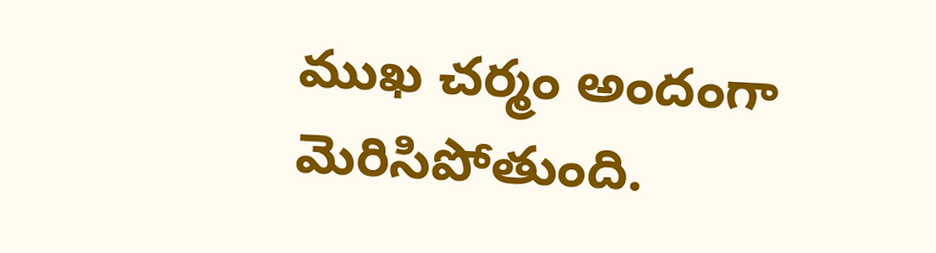ముఖ చర్మం అందంగా మెరిసిపోతుంది.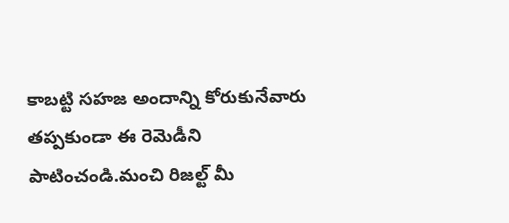కాబట్టి సహజ అందాన్ని కోరుకునేవారు తప్పకుండా ఈ రెమెడీని పాటించండి.మంచి రిజల్ట్ మీ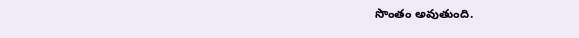సొంతం అవుతుంది.